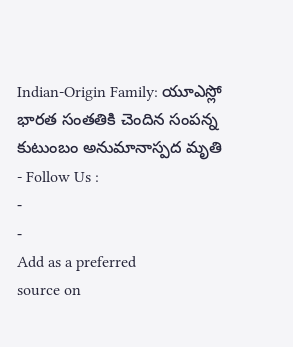Indian-Origin Family: యూఎస్లో భారత సంతతికి చెందిన సంపన్న కుటుంబం అనుమానాస్పద మృతి
- Follow Us :
-
-
Add as a preferred
source on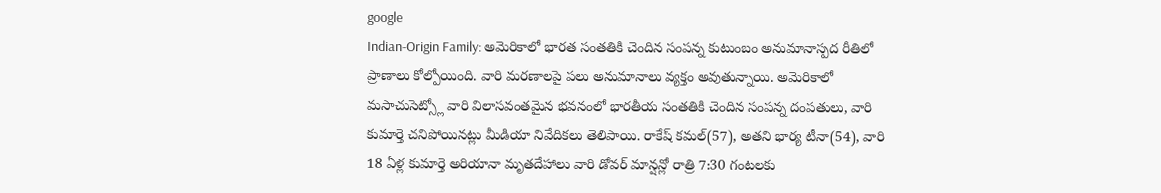google
Indian-Origin Family: అమెరికాలో భారత సంతతికి చెందిన సంపన్న కుటుంబం అనుమానాస్పద రీతిలో ప్రాణాలు కోల్పోయింది. వారి మరణాలపై పలు అనుమానాలు వ్యక్తం అవుతున్నాయి. అమెరికాలో మసాచుసెట్స్లో వారి విలాసవంతమైన భవనంలో భారతీయ సంతతికి చెందిన సంపన్న దంపతులు, వారి కుమార్తె చనిపోయినట్లు మీడియా నివేదికలు తెలిపాయి. రాకేష్ కమల్(57), అతని భార్య టీనా(54), వారి 18 ఏళ్ల కుమార్తె అరియానా మృతదేహాలు వారి డోవర్ మాన్షన్లో రాత్రి 7:30 గంటలకు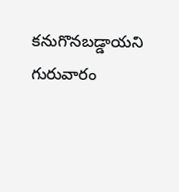కనుగొనబడ్డాయని గురువారం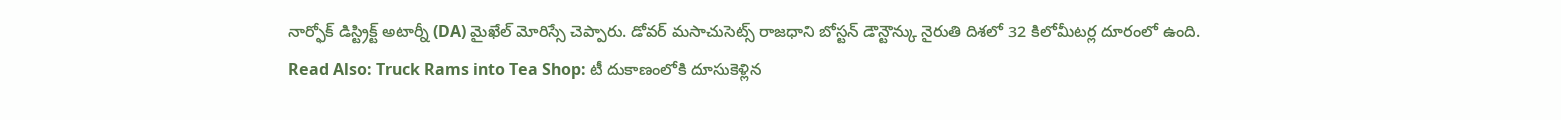నార్ఫోక్ డిస్ట్రిక్ట్ అటార్నీ (DA) మైఖేల్ మోరిస్సే చెప్పారు. డోవర్ మసాచుసెట్స్ రాజధాని బోస్టన్ డౌన్టౌన్కు నైరుతి దిశలో 32 కిలోమీటర్ల దూరంలో ఉంది.
Read Also: Truck Rams into Tea Shop: టీ దుకాణంలోకి దూసుకెళ్లిన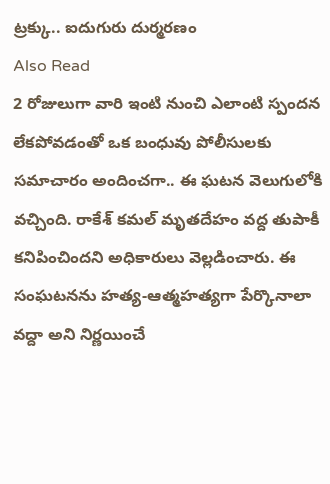ట్రక్కు.. ఐదుగురు దుర్మరణం
Also Read
2 రోజులుగా వారి ఇంటి నుంచి ఎలాంటి స్పందన లేకపోవడంతో ఒక బంధువు పోలీసులకు సమాచారం అందించగా.. ఈ ఘటన వెలుగులోకి వచ్చింది. రాకేశ్ కమల్ మృతదేహం వద్ద తుపాకీ కనిపించిందని అధికారులు వెల్లడించారు. ఈ సంఘటనను హత్య-ఆత్మహత్యగా పేర్కొనాలా వద్దా అని నిర్ణయించే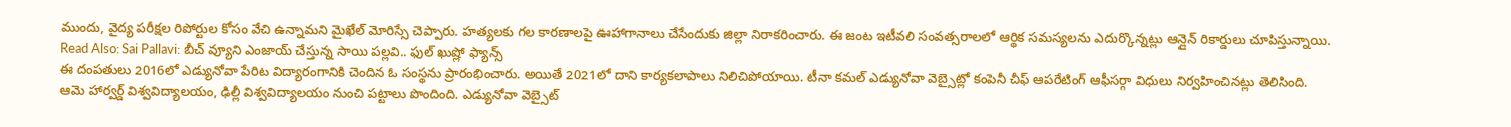ముందు, వైద్య పరీక్షల రిపోర్టుల కోసం వేచి ఉన్నామని మైఖేల్ మోరిస్సే చెప్పారు. హత్యలకు గల కారణాలపై ఊహాగానాలు చేసేందుకు జిల్లా నిరాకరించారు. ఈ జంట ఇటీవలి సంవత్సరాలలో ఆర్థిక సమస్యలను ఎదుర్కొన్నట్లు ఆన్లైన్ రికార్డులు చూపిస్తున్నాయి.
Read Also: Sai Pallavi: బీచ్ వ్యూని ఎంజాయ్ చేస్తున్న సాయి పల్లవి.. ఫుల్ ఖుష్లో ఫ్యాన్స్
ఈ దంపతులు 2016లో ఎడ్యునోవా పేరిట విద్యారంగానికి చెందిన ఓ సంస్థను ప్రారంభించారు. అయితే 2021లో దాని కార్యకలాపాలు నిలిచిపోయాయి. టీనా కమల్ ఎడ్యునోవా వెబ్సైట్లో కంపెనీ చీఫ్ ఆపరేటింగ్ ఆఫీసర్గా విధులు నిర్వహించినట్లు తెలిసింది. ఆమె హార్వర్డ్ విశ్వవిద్యాలయం, ఢిల్లీ విశ్వవిద్యాలయం నుంచి పట్టాలు పొందింది. ఎడ్యునోవా వెబ్సైట్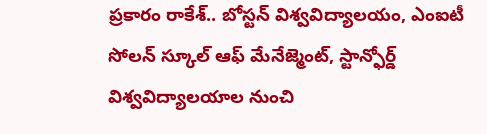ప్రకారం రాకేశ్.. బోస్టన్ విశ్వవిద్యాలయం, ఎంఐటీ సోలన్ స్కూల్ ఆఫ్ మేనేజ్మెంట్, స్టాన్ఫోర్డ్ విశ్వవిద్యాలయాల నుంచి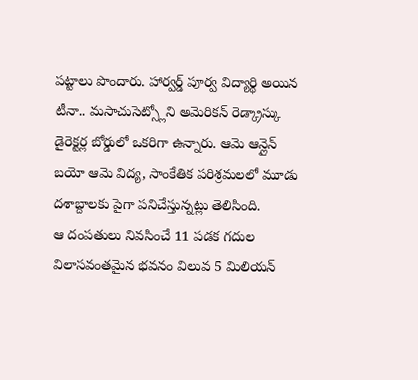పట్టాలు పొందారు. హార్వర్డ్ పూర్వ విద్యార్థి అయిన టీనా.. మసాచుసెట్స్లోని అమెరికన్ రెడ్క్రాస్కు డైరెక్టర్ల బోర్డులో ఒకరిగా ఉన్నారు. ఆమె ఆన్లైన్ బయో ఆమె విద్య, సాంకేతిక పరిశ్రమలలో మూడు దశాబ్దాలకు పైగా పనిచేస్తున్నట్లు తెలిసింది.
ఆ దంపతులు నివసించే 11 పడక గదుల విలాసవంతమైన భవనం విలువ 5 మిలియన్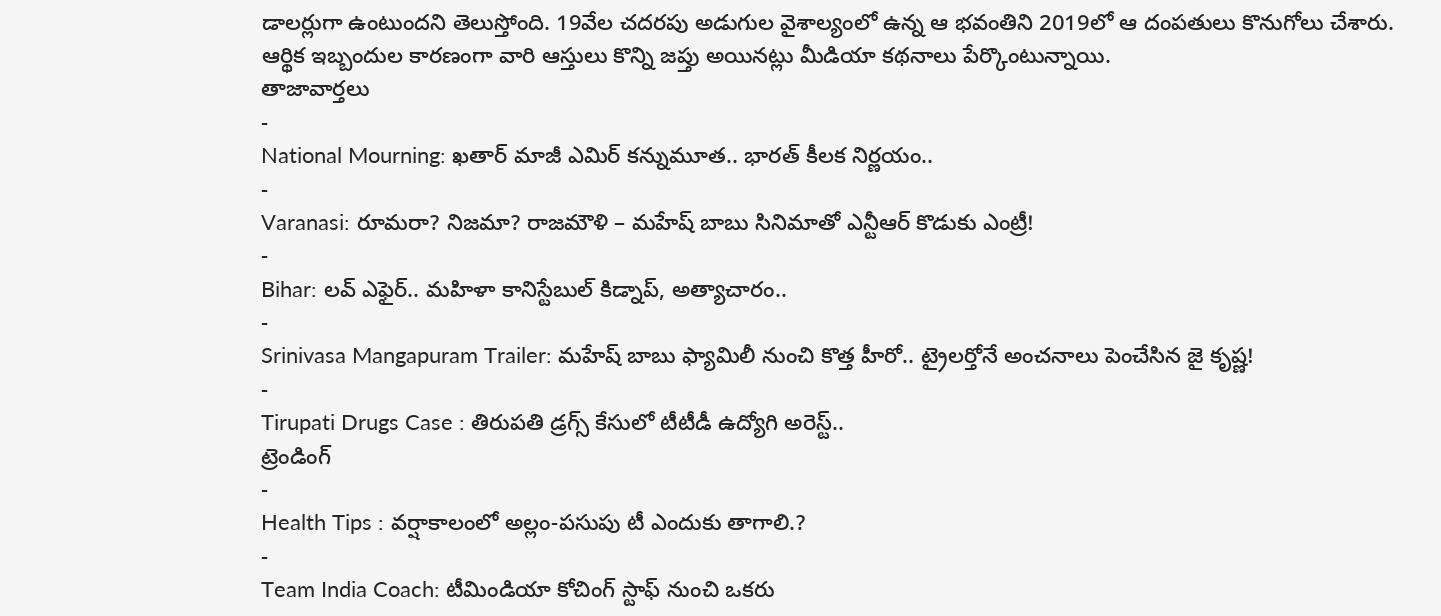డాలర్లుగా ఉంటుందని తెలుస్తోంది. 19వేల చదరపు అడుగుల వైశాల్యంలో ఉన్న ఆ భవంతిని 2019లో ఆ దంపతులు కొనుగోలు చేశారు. ఆర్థిక ఇబ్బందుల కారణంగా వారి ఆస్తులు కొన్ని జప్తు అయినట్లు మీడియా కథనాలు పేర్కొంటున్నాయి.
తాజావార్తలు
-
National Mourning: ఖతార్ మాజీ ఎమిర్ కన్నుమూత.. భారత్ కీలక నిర్ణయం..
-
Varanasi: రూమరా? నిజమా? రాజమౌళి – మహేష్ బాబు సినిమాతో ఎన్టీఆర్ కొడుకు ఎంట్రీ!
-
Bihar: లవ్ ఎఫైర్.. మహిళా కానిస్టేబుల్ కిడ్నాప్, అత్యాచారం..
-
Srinivasa Mangapuram Trailer: మహేష్ బాబు ఫ్యామిలీ నుంచి కొత్త హీరో.. ట్రైలర్తోనే అంచనాలు పెంచేసిన జై కృష్ణ!
-
Tirupati Drugs Case : తిరుపతి డ్రగ్స్ కేసులో టీటీడీ ఉద్యోగి అరెస్ట్..
ట్రెండింగ్
-
Health Tips : వర్షాకాలంలో అల్లం-పసుపు టీ ఎందుకు తాగాలి.?
-
Team India Coach: టీమిండియా కోచింగ్ స్టాఫ్ నుంచి ఒకరు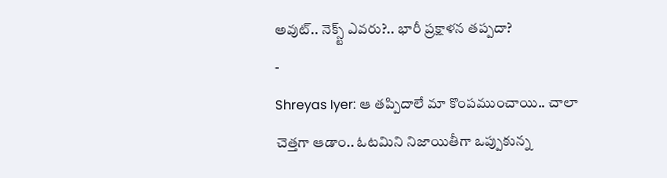అవుట్.. నెక్స్ట్ ఎవరు?.. భారీ ప్రక్షాళన తప్పదా?
-
Shreyas Iyer: ఆ తప్పిదాలే మా కొంపముంచాయి.. చాలా చెత్తగా ఆడాం.. ఓటమిని నిజాయితీగా ఒప్పుకున్న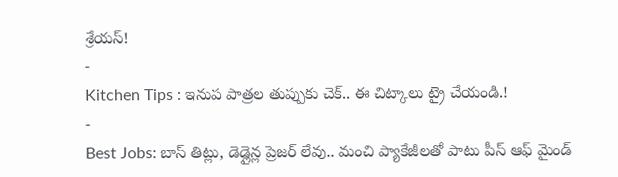శ్రేయస్!
-
Kitchen Tips : ఇనుప పాత్రల తుప్పుకు చెక్.. ఈ చిట్కాలు ట్రై చేయండి.!
-
Best Jobs: బాస్ తిట్లు, డెడ్లైన్ల ప్రెజర్ లేవు.. మంచి ప్యాకేజీలతో పాటు పీస్ ఆఫ్ మైండ్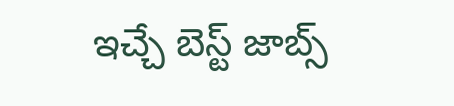ఇచ్చే బెస్ట్ జాబ్స్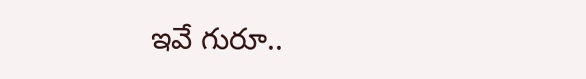ఇవే గురూ..